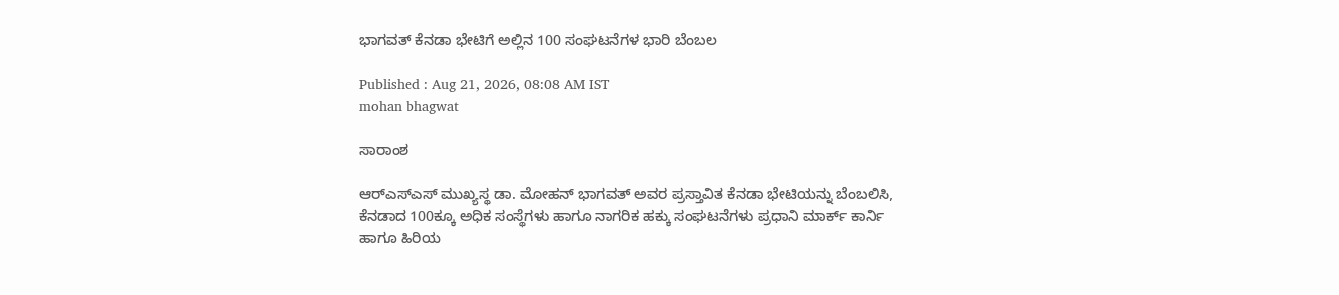ಭಾಗವತ್‌ ಕೆನಡಾ ಭೇಟಿಗೆ ಅಲ್ಲಿನ 100 ಸಂಘಟನೆಗಳ ಭಾರಿ ಬೆಂಬಲ

Published : Aug 21, 2026, 08:08 AM IST
mohan bhagwat

ಸಾರಾಂಶ

ಆರ್‌ಎಸ್‌ಎಸ್‌ ಮುಖ್ಯಸ್ಥ ಡಾ. ಮೋಹನ್‌ ಭಾಗವತ್‌ ಅವರ ಪ್ರಸ್ತಾವಿತ ಕೆನಡಾ ಭೇಟಿಯನ್ನು ಬೆಂಬಲಿಸಿ, ಕೆನಡಾದ 100ಕ್ಕೂ ಅಧಿಕ ಸಂಸ್ಥೆಗಳು ಹಾಗೂ ನಾಗರಿಕ ಹಕ್ಕು ಸಂಘಟನೆಗಳು ಪ್ರಧಾನಿ ಮಾರ್ಕ್‌ ಕಾರ್ನಿ ಹಾಗೂ ಹಿರಿಯ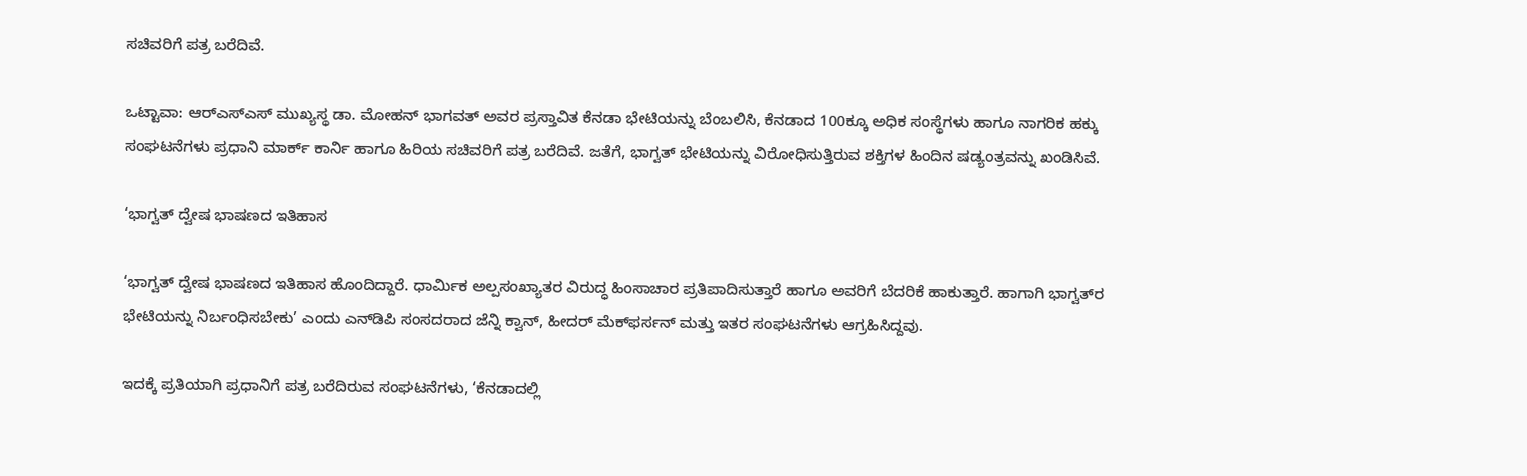ಸಚಿವರಿಗೆ ಪತ್ರ ಬರೆದಿವೆ.

ಒಟ್ಟಾವಾ: ಆರ್‌ಎಸ್‌ಎಸ್‌ ಮುಖ್ಯಸ್ಥ ಡಾ. ಮೋಹನ್‌ ಭಾಗವತ್‌ ಅವರ ಪ್ರಸ್ತಾವಿತ ಕೆನಡಾ ಭೇಟಿಯನ್ನು ಬೆಂಬಲಿಸಿ, ಕೆನಡಾದ 100ಕ್ಕೂ ಅಧಿಕ ಸಂಸ್ಥೆಗಳು ಹಾಗೂ ನಾಗರಿಕ ಹಕ್ಕು ಸಂಘಟನೆಗಳು ಪ್ರಧಾನಿ ಮಾರ್ಕ್‌ ಕಾರ್ನಿ ಹಾಗೂ ಹಿರಿಯ ಸಚಿವರಿಗೆ ಪತ್ರ ಬರೆದಿವೆ. ಜತೆಗೆ, ಭಾಗ್ವತ್‌ ಭೇಟಿಯನ್ನು ವಿರೋಧಿಸುತ್ತಿರುವ ಶಕ್ತಿಗಳ ಹಿಂದಿನ ಷಡ್ಯಂತ್ರವನ್ನು ಖಂಡಿಸಿವೆ.

‘ಭಾಗ್ವತ್‌ ದ್ವೇಷ ಭಾಷಣದ ಇತಿಹಾಸ

‘ಭಾಗ್ವತ್‌ ದ್ವೇಷ ಭಾಷಣದ ಇತಿಹಾಸ ಹೊಂದಿದ್ದಾರೆ. ಧಾರ್ಮಿಕ ಅಲ್ಪಸಂಖ್ಯಾತರ ವಿರುದ್ಧ ಹಿಂಸಾಚಾರ ಪ್ರತಿಪಾದಿಸುತ್ತಾರೆ ಹಾಗೂ ಅವರಿಗೆ ಬೆದರಿಕೆ ಹಾಕುತ್ತಾರೆ. ಹಾಗಾಗಿ ಭಾಗ್ವತ್‌ರ ಭೇಟಿಯನ್ನು ನಿರ್ಬಂಧಿಸಬೇಕು’ ಎಂದು ಎನ್‌ಡಿಪಿ ಸಂಸದರಾದ ಜೆನ್ನಿ ಕ್ವಾನ್, ಹೀದರ್ ಮೆಕ್‌ಫರ್ಸನ್ ಮತ್ತು ಇತರ ಸಂಘಟನೆಗಳು ಆಗ್ರಹಿಸಿದ್ದವು.

ಇದಕ್ಕೆ ಪ್ರತಿಯಾಗಿ ಪ್ರಧಾನಿಗೆ ಪತ್ರ ಬರೆದಿರುವ ಸಂಘಟನೆಗಳು, ‘ಕೆನಡಾದಲ್ಲಿ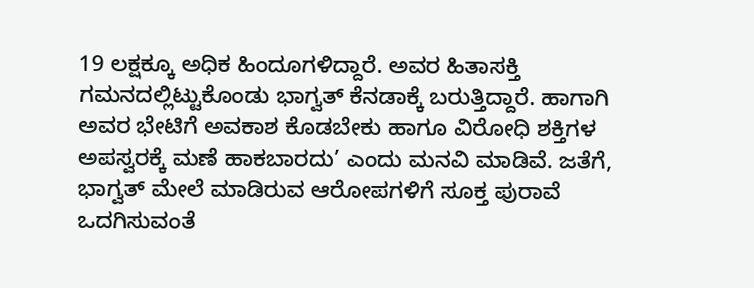19 ಲಕ್ಷಕ್ಕೂ ಅಧಿಕ ಹಿಂದೂಗಳಿದ್ದಾರೆ. ಅವರ ಹಿತಾಸಕ್ತಿ ಗಮನದಲ್ಲಿಟ್ಟುಕೊಂಡು ಭಾಗ್ವತ್‌ ಕೆನಡಾಕ್ಕೆ ಬರುತ್ತಿದ್ದಾರೆ. ಹಾಗಾಗಿ ಅವರ ಭೇಟಿಗೆ ಅವಕಾಶ ಕೊಡಬೇಕು ಹಾಗೂ ವಿರೋಧಿ ಶಕ್ತಿಗಳ ಅಪಸ್ವರಕ್ಕೆ ಮಣೆ ಹಾಕಬಾರದು’ ಎಂದು ಮನವಿ ಮಾಡಿವೆ. ಜತೆಗೆ, ಭಾಗ್ವತ್‌ ಮೇಲೆ ಮಾಡಿರುವ ಆರೋಪಗಳಿಗೆ ಸೂಕ್ತ ಪುರಾವೆ ಒದಗಿಸುವಂತೆ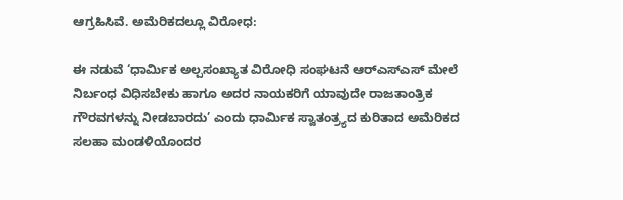ಆಗ್ರಹಿಸಿವೆ. ಅಮೆರಿಕದಲ್ಲೂ ವಿರೋಧ:

ಈ ನಡುವೆ ‘ಧಾರ್ಮಿಕ ಅಲ್ಪಸಂಖ್ಯಾತ ವಿರೋಧಿ ಸಂಘಟನೆ ಆರ್‌ಎಸ್‌ಎಸ್ ಮೇಲೆ ನಿರ್ಬಂಧ ವಿಧಿಸಬೇಕು ಹಾಗೂ ಅದರ ನಾಯಕರಿಗೆ ಯಾವುದೇ ರಾಜತಾಂತ್ರಿಕ ಗೌರವಗಳನ್ನು ನೀಡಬಾರದು’ ಎಂದು ಧಾರ್ಮಿಕ ಸ್ವಾತಂತ್ರ್ಯದ ಕುರಿತಾದ ಅಮೆರಿಕದ ಸಲಹಾ ಮಂಡಳಿಯೊಂದರ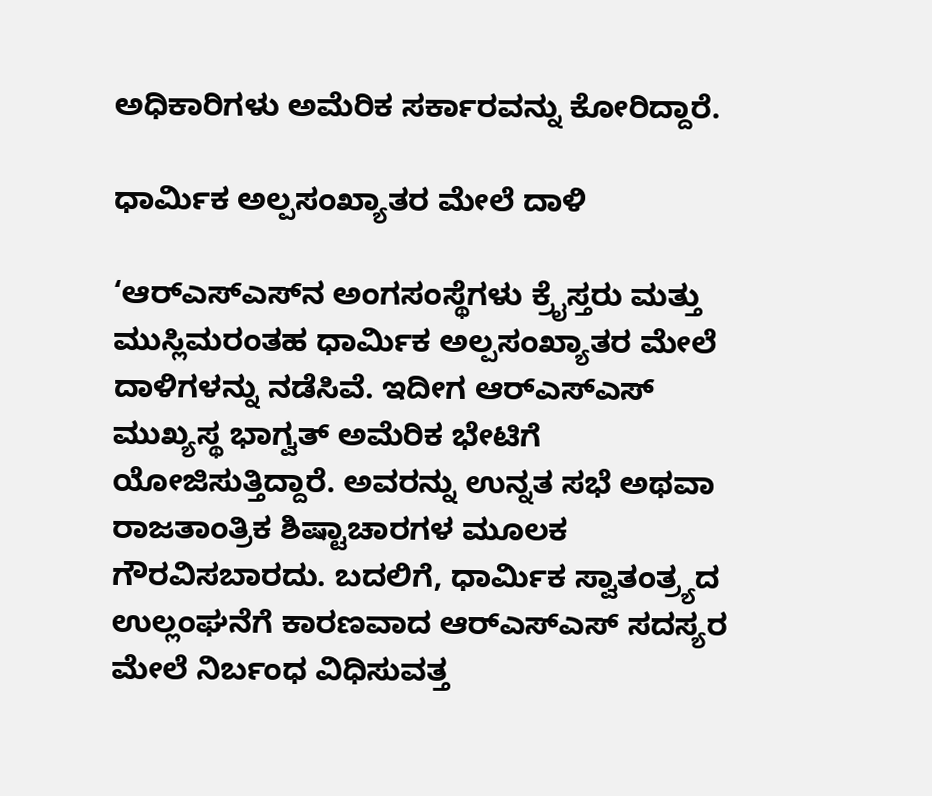ಅಧಿಕಾರಿಗಳು ಅಮೆರಿಕ ಸರ್ಕಾರವನ್ನು ಕೋರಿದ್ದಾರೆ.

ಧಾರ್ಮಿಕ ಅಲ್ಪಸಂಖ್ಯಾತರ ಮೇಲೆ ದಾಳಿ

‘ಆರ್‌ಎಸ್‌ಎಸ್‌ನ ಅಂಗಸಂಸ್ಥೆಗಳು ಕ್ರೈಸ್ತರು ಮತ್ತು ಮುಸ್ಲಿಮರಂತಹ ಧಾರ್ಮಿಕ ಅಲ್ಪಸಂಖ್ಯಾತರ ಮೇಲೆ ದಾಳಿಗಳನ್ನು ನಡೆಸಿವೆ. ಇದೀಗ ಆರ್‌ಎಸ್‌ಎಸ್ ಮುಖ್ಯಸ್ಥ ಭಾಗ್ವತ್‌ ಅಮೆರಿಕ ಭೇಟಿಗೆ ಯೋಜಿಸುತ್ತಿದ್ದಾರೆ. ಅವರನ್ನು ಉನ್ನತ ಸಭೆ ಅಥವಾ ರಾಜತಾಂತ್ರಿಕ ಶಿಷ್ಟಾಚಾರಗಳ ಮೂಲಕ ಗೌರವಿಸಬಾರದು. ಬದಲಿಗೆ, ಧಾರ್ಮಿಕ ಸ್ವಾತಂತ್ರ್ಯದ ಉಲ್ಲಂಘನೆಗೆ ಕಾರಣವಾದ ಆರ್‌ಎಸ್‌ಎಸ್ ಸದಸ್ಯರ ಮೇಲೆ ನಿರ್ಬಂಧ ವಿಧಿಸುವತ್ತ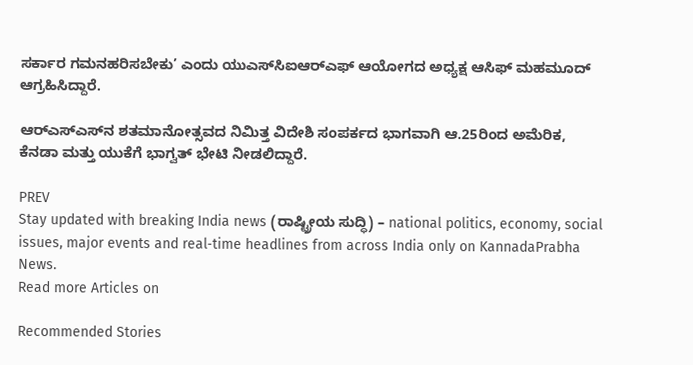ಸರ್ಕಾರ ಗಮನಹರಿಸಬೇಕು’ ಎಂದು ಯುಎಸ್‌ಸಿಐಆರ್‌ಎಫ್‌ ಆಯೋಗದ ಅಧ್ಯಕ್ಷ ಆಸಿಫ್ ಮಹಮೂದ್ ಆಗ್ರಹಿಸಿದ್ದಾರೆ.

ಆರ್‌ಎಸ್‌ಎಸ್‌ನ ಶತಮಾನೋತ್ಸವದ ನಿಮಿತ್ತ ವಿದೇಶಿ ಸಂಪರ್ಕದ ಭಾಗವಾಗಿ ಆ.25ರಿಂದ ಅಮೆರಿಕ, ಕೆನಡಾ ಮತ್ತು ಯುಕೆಗೆ ಭಾಗ್ವತ್‌ ಭೇಟಿ ನೀಡಲಿದ್ದಾರೆ.

PREV
Stay updated with breaking India news (ರಾಷ್ಟ್ರೀಯ ಸುದ್ಧಿ) – national politics, economy, social issues, major events and real‑time headlines from across India only on KannadaPrabha News.
Read more Articles on

Recommended Stories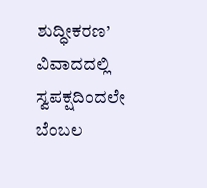ಶುದ್ಧೀಕರಣ’ ವಿವಾದದಲ್ಲಿ ಸ್ವಪಕ್ಷದಿಂದಲೇ ಬೆಂಬಲ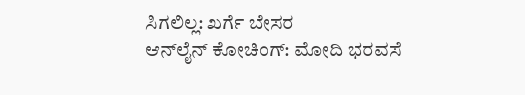ಸಿಗಲಿಲ್ಲ: ಖರ್ಗೆ ಬೇಸರ
ಆನ್‌ಲೈನ್‌ ಕೋಚಿಂಗ್‌: ಮೋದಿ ಭರವಸೆ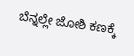ಬೆನ್ನಲ್ಲೇ ಜೋಶಿ ಕಣಕ್ಕೆ